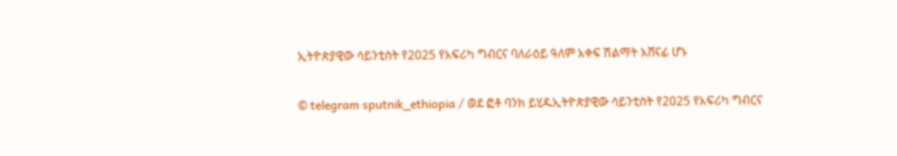ኢትዮጵያዊው ሳይንቲስት የ2025 የአፍሪካ ግብርና ባለራዕይ ዓለም አቀፍ ሽልማት አሸናፊ ሆኑ

© telegram sputnik_ethiopia / ወደ ፎቶ ባንክ ይሂዱኢትዮጵያዊው ሳይንቲስት የ2025 የአፍሪካ ግብርና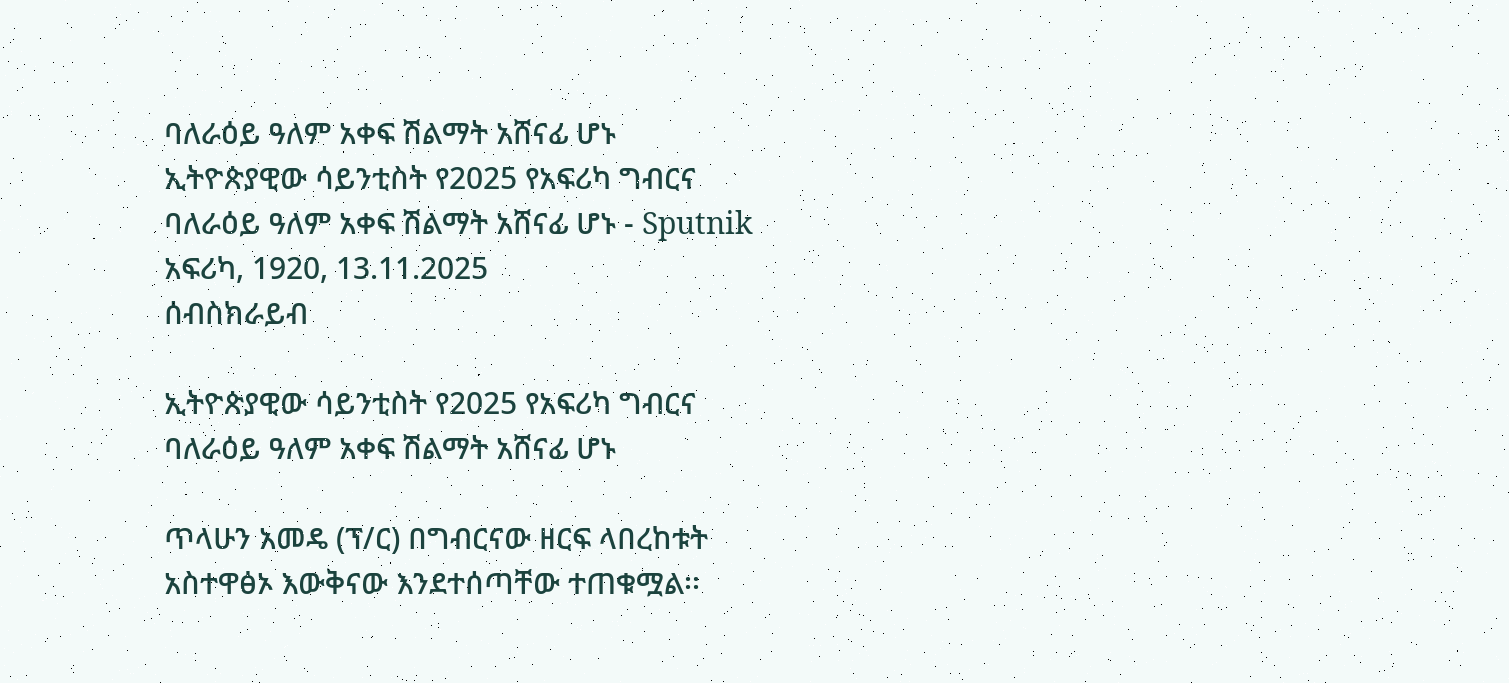ባለራዕይ ዓለም አቀፍ ሽልማት አሸናፊ ሆኑ
ኢትዮጵያዊው ሳይንቲስት የ2025 የአፍሪካ ግብርና ባለራዕይ ዓለም አቀፍ ሽልማት አሸናፊ ሆኑ - Sputnik አፍሪካ, 1920, 13.11.2025
ሰብስክራይብ

ኢትዮጵያዊው ሳይንቲስት የ2025 የአፍሪካ ግብርና ባለራዕይ ዓለም አቀፍ ሽልማት አሸናፊ ሆኑ

ጥላሁን አመዴ (ፕ/ር) በግብርናው ዘርፍ ላበረከቱት አስተዋፅኦ እውቅናው እንደተሰጣቸው ተጠቁሟል፡፡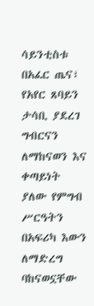ሳይንቲስቱ በአፈር ጤና፣ የአየር ጸባይን ታሳቢ ያደረገ ግብርናን ለማከናወን እና ቀጣይነት ያለው የምግብ ሥርዓትን በአፍሪካ እውን ለማድረግ ባከናወኗቸው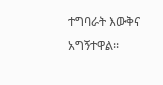ተግባራት እውቅና አግኝተዋል፡፡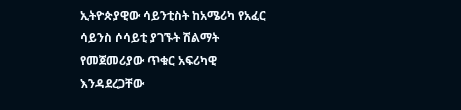ኢትዮጵያዊው ሳይንቲስት ከአሜሪካ የአፈር ሳይንስ ሶሳይቲ ያገኙት ሽልማት የመጀመሪያው ጥቁር አፍሪካዊ እንዳደረጋቸው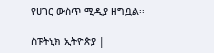የሀገር ውስጥ ሚዲያ ዘግቧል፡፡

ስፑትኒክ ኢትዮጵያ |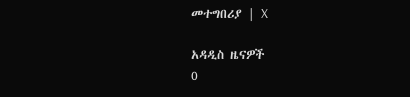መተግበሪያ | X

አዳዲስ ዜናዎች
0